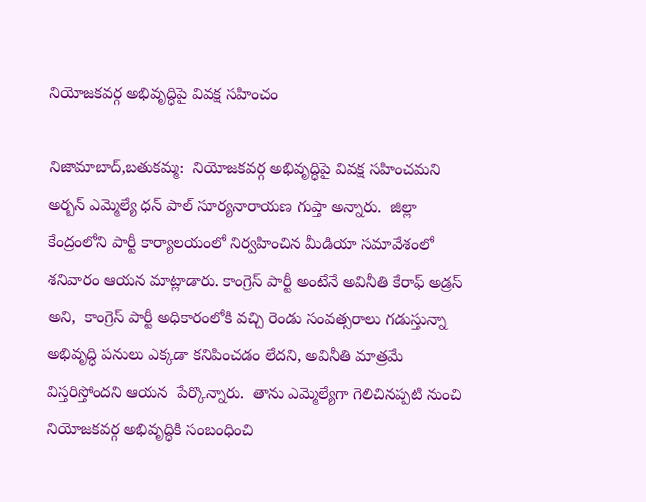నియోజకవర్గ అభివృద్ధిపై వివక్ష సహించం

నిజామాబాద్,బతుకమ్మ:  నియోజకవర్గ అభివృద్ధిపై వివక్ష సహించమని అర్బన్ ఎమ్మెల్యే ధన్ పాల్ సూర్యనారాయణ గుప్తా అన్నారు.  జిల్లా కేంద్రంలోని పార్టీ కార్యాలయంలో నిర్వహించిన మీడియా సమావేశంలో శనివారం ఆయన మాట్లాడారు. కాంగ్రెస్ పార్టీ అంటేనే అవినీతి కేరాఫ్ అడ్రస్ అని,  కాంగ్రెస్ పార్టీ అధికారంలోకి వచ్చి రెండు సంవత్సరాలు గడుస్తున్నా అభివృద్ధి పనులు ఎక్కడా కనిపించడం లేదని, అవినీతి మాత్రమే విస్తరిస్తోందని ఆయన  పేర్కొన్నారు.  తాను ఎమ్మెల్యేగా గెలిచినప్పటి నుంచి నియోజకవర్గ అభివృద్ధికి సంబంధించి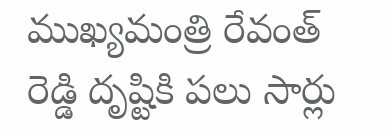ముఖ్యమంత్రి రేవంత్ రెడ్డి దృష్టికి పలు సార్లు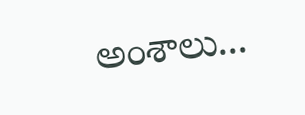అంశాలు...